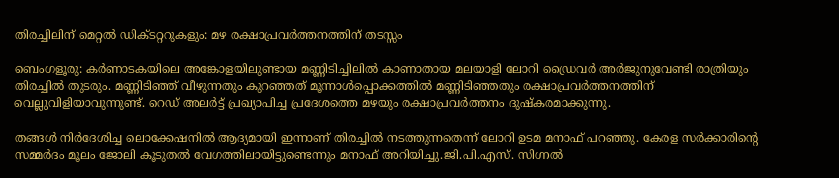തിരച്ചിലിന് മെറ്റൽ ഡിക്ടറ്ററുകളും: മഴ രക്ഷാപ്രവർത്തനത്തിന് തടസ്സം

ബെംഗളൂരു: കര്‍ണാടകയിലെ അങ്കോളയിലുണ്ടായ മണ്ണിടിച്ചിലില്‍ കാണാതായ മലയാളി ലോറി ഡ്രൈവര്‍ അര്‍ജുനുവേണ്ടി രാത്രിയും തിരച്ചില്‍ തുടരും. മണ്ണിടിഞ്ഞ് വീഴുന്നതും കുറഞ്ഞത് മൂന്നാള്‍പ്പൊക്കത്തില്‍ മണ്ണിടിഞ്ഞതും രക്ഷാപ്രവര്‍ത്തനത്തിന് വെല്ലുവിളിയാവുന്നുണ്ട്. റെഡ് അലര്‍ട്ട് പ്രഖ്യാപിച്ച പ്രദേശത്തെ മഴയും രക്ഷാപ്രവര്‍ത്തനം ദുഷ്‌കരമാക്കുന്നു.

തങ്ങള്‍ നിര്‍ദേശിച്ച ലൊക്കേഷനില്‍ ആദ്യമായി ഇന്നാണ് തിരച്ചില്‍ നടത്തുന്നതെന്ന് ലോറി ഉടമ മനാഫ് പറഞ്ഞു. കേരള സര്‍ക്കാരിന്റെ സമ്മര്‍ദം മൂലം ജോലി കൂടുതല്‍ വേഗത്തിലായിട്ടുണ്ടെന്നും മനാഫ് അറിയിച്ചു.ജി.പി.എസ്. സിഗ്നല്‍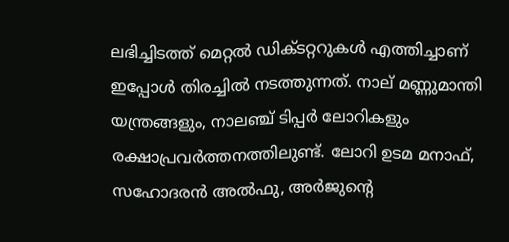ലഭിച്ചിടത്ത് മെറ്റല്‍ ഡിക്ടറ്ററുകള്‍ എത്തിച്ചാണ് ഇപ്പോള്‍ തിരച്ചില്‍ നടത്തുന്നത്. നാല് മണ്ണുമാന്തി യന്ത്രങ്ങളും, നാലഞ്ച് ടിപ്പര്‍ ലോറികളും രക്ഷാപ്രവര്‍ത്തനത്തിലുണ്ട്. ലോറി ഉടമ മനാഫ്, സഹോദരന്‍ അല്‍ഫു, അര്‍ജുന്റെ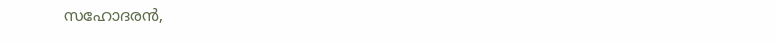സഹോദരന്‍,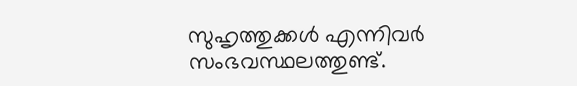സുഹൃത്തുക്കള്‍ എന്നിവര്‍ സംഭവസ്ഥലത്തുണ്ട്.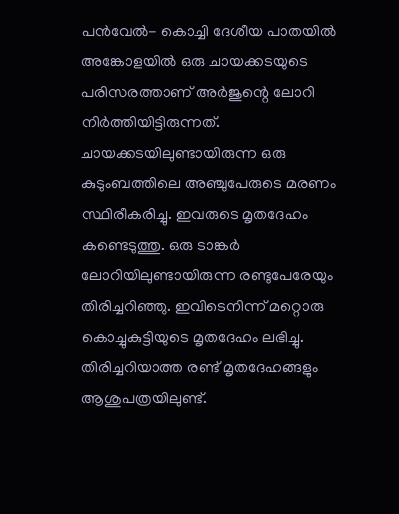പന്‍വേല്‍- കൊച്ചി ദേശീയ പാതയില്‍ അങ്കോളയില്‍ ഒരു ചായക്കടയുടെ പരിസരത്താണ് അര്‍ജുന്റെ ലോറി നിര്‍ത്തിയിട്ടിരുന്നത്. ചായക്കടയിലുണ്ടായിരുന്ന ഒരു കുടുംബത്തിലെ അഞ്ചുപേരുടെ മരണം സ്ഥിരീകരിച്ചു. ഇവരുടെ മൃതദേഹം കണ്ടെടുത്തു. ഒരു ടാങ്കര്‍ ലോറിയിലുണ്ടായിരുന്ന രണ്ടുപേരേയും തിരിച്ചറിഞ്ഞു. ഇവിടെനിന്ന് മറ്റൊരു കൊച്ചുകുട്ടിയുടെ മൃതദേഹം ലഭിച്ചു. തിരിച്ചറിയാത്ത രണ്ട് മൃതദേഹങ്ങളും ആശുപത്രയിലുണ്ട്.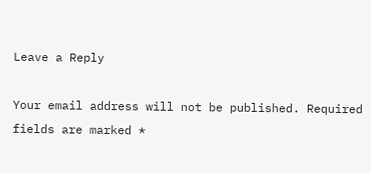Leave a Reply

Your email address will not be published. Required fields are marked *